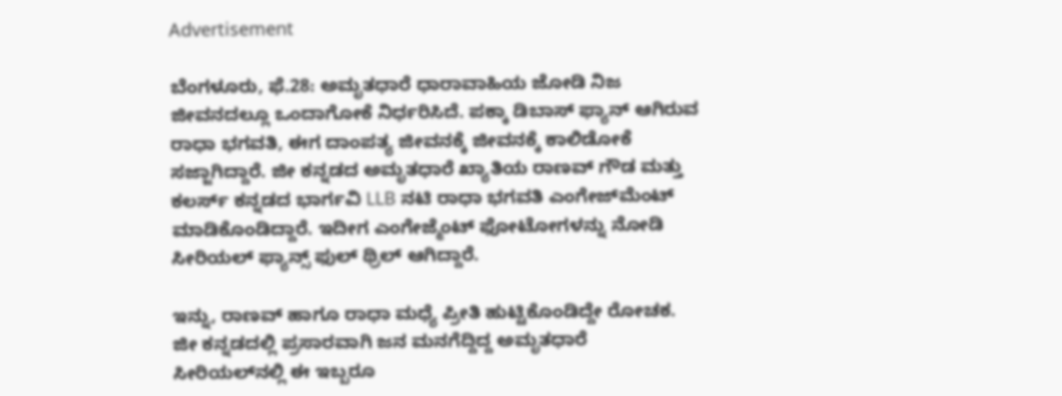Advertisement

ಬೆಂಗಳೂರು, ಫೆ.28: ಅಮೃತಧಾರೆ ಧಾರಾವಾಹಿಯ ಜೋಡಿ ನಿಜ ಜೀವನದಲ್ಲೂ ಒಂದಾಗೋಕೆ ನಿರ್ಧರಿಸಿದೆ. ಪಕ್ಕಾ ಡಿಬಾಸ್‌ ಫ್ಯಾನ್‌ ಆಗಿರುವ ರಾಧಾ ಭಗವತಿ, ಈಗ ದಾಂಪತ್ಯ ಜೀವನಕ್ಕೆ ಜೀವನಕ್ಕೆ ಕಾಲಿಡೋಕೆ ಸಜ್ಜಾಗಿದ್ದಾರೆ. ಜೀ ಕನ್ನಡದ ಅಮೃತಧಾರೆ ಖ್ಯಾತಿಯ ರಾಣವ್ ಗೌಡ ಮತ್ತು ಕಲರ್ಸ್ ಕನ್ನಡದ ಭಾರ್ಗವಿ LLB ನಟಿ ರಾಧಾ ಭಗವತಿ ಎಂಗೇಜ್‌ಮೆಂಟ್‌ ಮಾಡಿಕೊಂಡಿದ್ದಾರೆ. ಇದೀಗ ಎಂಗೇಜ್ಮೆಂಟ್‌ ಫೋಟೋಗಳನ್ನು ನೋಡಿ ಸೀರಿಯಲ್‌ ಫ್ಯಾನ್ಸ್‌ ಫುಲ್‌ ಥ್ರಿಲ್‌ ಆಗಿದ್ದಾರೆ.

ಇನ್ನು, ರಾಣವ್‌ ಹಾಗೂ ರಾಧಾ ಮಧ್ಯೆ ಪ್ರೀತಿ ಹುಟ್ಟಿಕೊಂಡಿದ್ದೇ ರೋಚಕ. ಜೀ ಕನ್ನಡದಲ್ಲಿ ಪ್ರಸಾರವಾಗಿ ಜನ ಮನಗೆದ್ದಿದ್ದ ಅಮೃತಧಾರೆ ಸೀರಿಯಲ್‌ನಲ್ಲಿ ಈ ಇಬ್ಬರೂ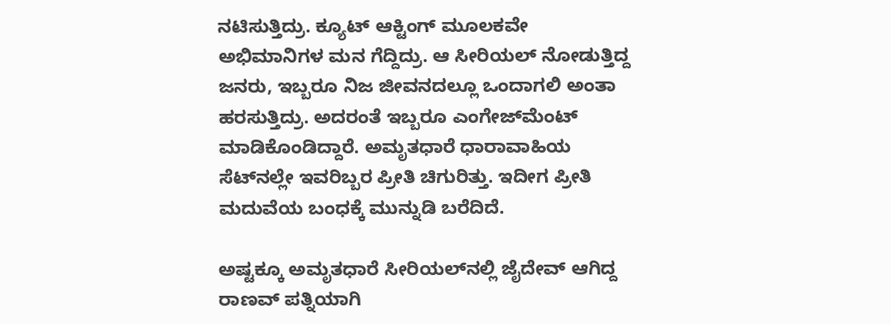ನಟಿಸುತ್ತಿದ್ರು. ಕ್ಯೂಟ್ ಆಕ್ಟಿಂಗ್‌ ಮೂಲಕವೇ ಅಭಿಮಾನಿಗಳ ಮನ ಗೆದ್ದಿದ್ರು. ಆ ಸೀರಿಯಲ್‌ ನೋಡುತ್ತಿದ್ದ ಜನರು, ಇಬ್ಬರೂ ನಿಜ ಜೀವನದಲ್ಲೂ ಒಂದಾಗಲಿ ಅಂತಾ ಹರಸುತ್ತಿದ್ರು. ಅದರಂತೆ ಇಬ್ಬರೂ ಎಂಗೇಜ್‌ಮೆಂಟ್‌ ಮಾಡಿಕೊಂಡಿದ್ದಾರೆ. ಅಮೃತಧಾರೆ ಧಾರಾವಾಹಿಯ ಸೆಟ್‌ನಲ್ಲೇ ಇವರಿಬ್ಬರ ಪ್ರೀತಿ ಚಿಗುರಿತ್ತು. ಇದೀಗ ಪ್ರೀತಿ ಮದುವೆಯ ಬಂಧಕ್ಕೆ ಮುನ್ನುಡಿ ಬರೆದಿದೆ.

ಅಷ್ಟಕ್ಕೂ ಅಮೃತಧಾರೆ ಸೀರಿಯಲ್‌ನಲ್ಲಿ ಜೈದೇವ್‌ ಆಗಿದ್ದ ರಾಣವ್ ಪತ್ನಿಯಾಗಿ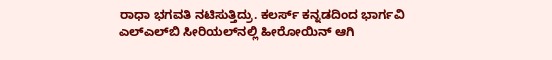ರಾಧಾ ಭಗವತಿ ನಟಿಸುತ್ತಿದ್ರು. ಕಲರ್ಸ್‌ ಕನ್ನಡದಿಂದ ಭಾರ್ಗವಿ ಎಲ್‌ಎಲ್‌ಬಿ ಸೀರಿಯಲ್‌ನಲ್ಲಿ ಹೀರೋಯಿನ್‌ ಆಗಿ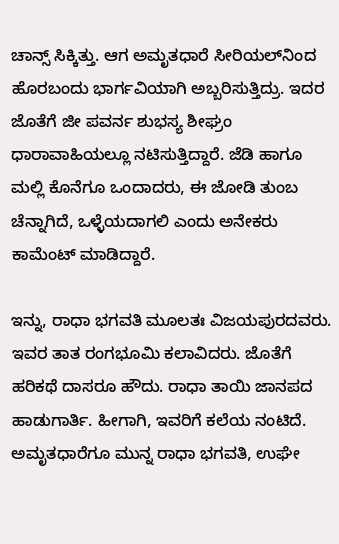ಚಾನ್ಸ್‌ ಸಿಕ್ಕಿತ್ತು. ಆಗ ಅಮೃತಧಾರೆ ಸೀರಿಯಲ್‌ನಿಂದ ಹೊರಬಂದು ಭಾರ್ಗವಿಯಾಗಿ ಅಬ್ಬರಿಸುತ್ತಿದ್ರು. ಇದರ ಜೊತೆಗೆ ಜೀ ಪವರ್ನ ಶುಭಸ್ಯ ಶೀಘ್ರಂ ಧಾರಾವಾಹಿಯಲ್ಲೂ ನಟಿಸುತ್ತಿದ್ದಾರೆ. ಜೆಡಿ ಹಾಗೂ ಮಲ್ಲಿ ಕೊನೆಗೂ ಒಂದಾದರು, ಈ ಜೋಡಿ ತುಂಬ ಚೆನ್ನಾಗಿದೆ, ಒಳ್ಳೆಯದಾಗಲಿ ಎಂದು ಅನೇಕರು ಕಾಮೆಂಟ್‌ ಮಾಡಿದ್ದಾರೆ.

ಇನ್ನು, ರಾಧಾ ಭಗವತಿ ಮೂಲತಃ ವಿಜಯಪುರದವರು. ಇವರ ತಾತ ರಂಗಭೂಮಿ ಕಲಾವಿದರು. ಜೊತೆಗೆ ಹರಿಕಥೆ ದಾಸರೂ ಹೌದು. ರಾಧಾ ತಾಯಿ ಜಾನಪದ ಹಾಡುಗಾರ್ತಿ. ಹೀಗಾಗಿ, ಇವರಿಗೆ ಕಲೆಯ ನಂಟಿದೆ. ಅಮೃತಧಾರೆಗೂ ಮುನ್ನ ರಾಧಾ ಭಗವತಿ, ಉಘೇ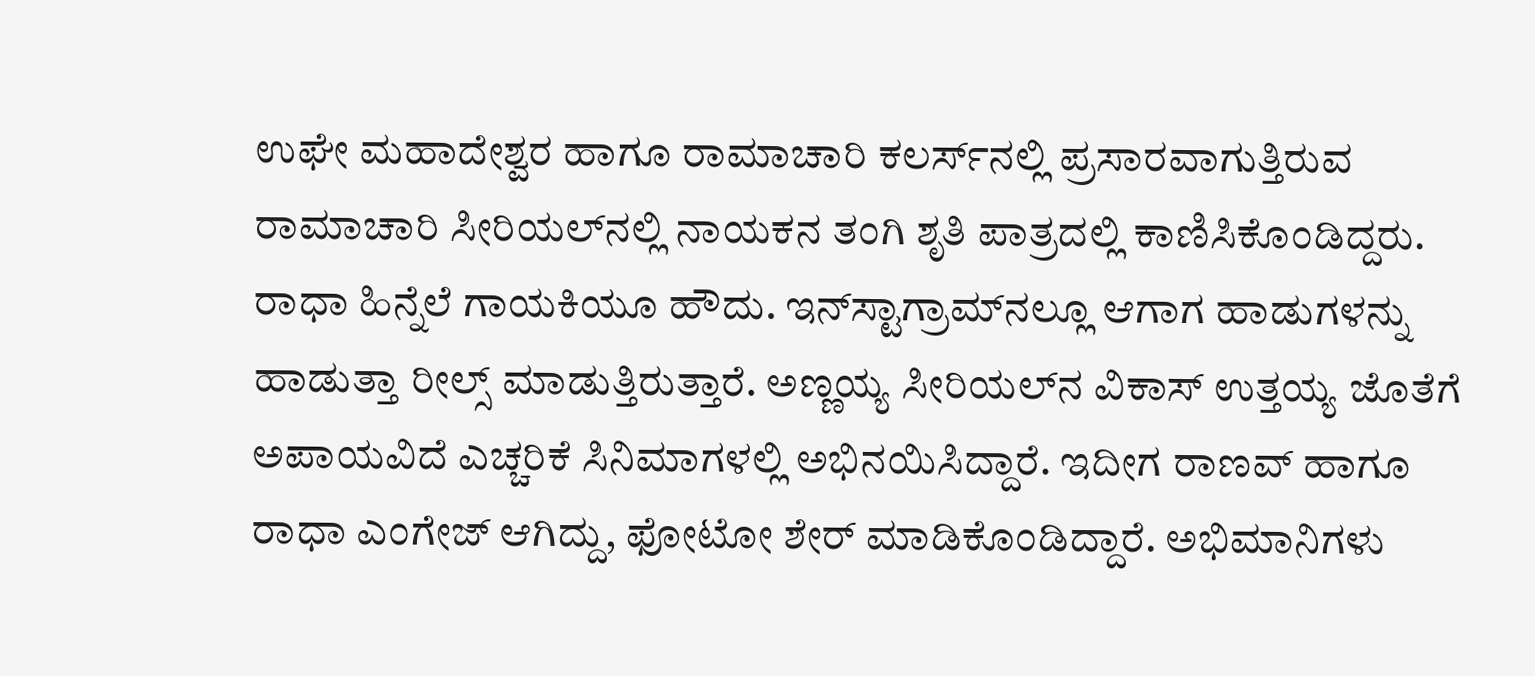ಉಘೇ ಮಹಾದೇಶ್ವರ ಹಾಗೂ ರಾಮಾಚಾರಿ ಕಲರ್ಸ್‌ನಲ್ಲಿ ಪ್ರಸಾರವಾಗುತ್ತಿರುವ ರಾಮಾಚಾರಿ ಸೀರಿಯಲ್‌ನಲ್ಲಿ ನಾಯಕನ ತಂಗಿ ಶೃತಿ ಪಾತ್ರದಲ್ಲಿ ಕಾಣಿಸಿಕೊಂಡಿದ್ದರು. ರಾಧಾ ಹಿನ್ನೆಲೆ ಗಾಯಕಿಯೂ ಹೌದು. ಇನ್‌ಸ್ಟಾಗ್ರಾಮ್‌ನಲ್ಲೂ ಆಗಾಗ ಹಾಡುಗಳನ್ನು ಹಾಡುತ್ತಾ ರೀಲ್ಸ್‌ ಮಾಡುತ್ತಿರುತ್ತಾರೆ. ಅಣ್ಣಯ್ಯ ಸೀರಿಯಲ್‌ನ ವಿಕಾಸ್ ಉತ್ತಯ್ಯ ಜೊತೆಗೆ ಅಪಾಯವಿದೆ ಎಚ್ಚರಿಕೆ ಸಿನಿಮಾಗಳಲ್ಲಿ ಅಭಿನಯಿಸಿದ್ದಾರೆ. ಇದೀಗ ರಾಣವ್‌ ಹಾಗೂ ರಾಧಾ ಎಂಗೇಜ್‌ ಆಗಿದ್ದು, ಫೋಟೋ ಶೇರ್‌ ಮಾಡಿಕೊಂಡಿದ್ದಾರೆ. ಅಭಿಮಾನಿಗಳು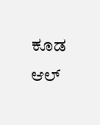ಕೂಡ ಆಲ್‌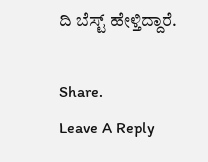ದಿ ಬೆಸ್ಟ್‌ ಹೇಳ್ತಿದ್ದಾರೆ.

Share.
Leave A Reply